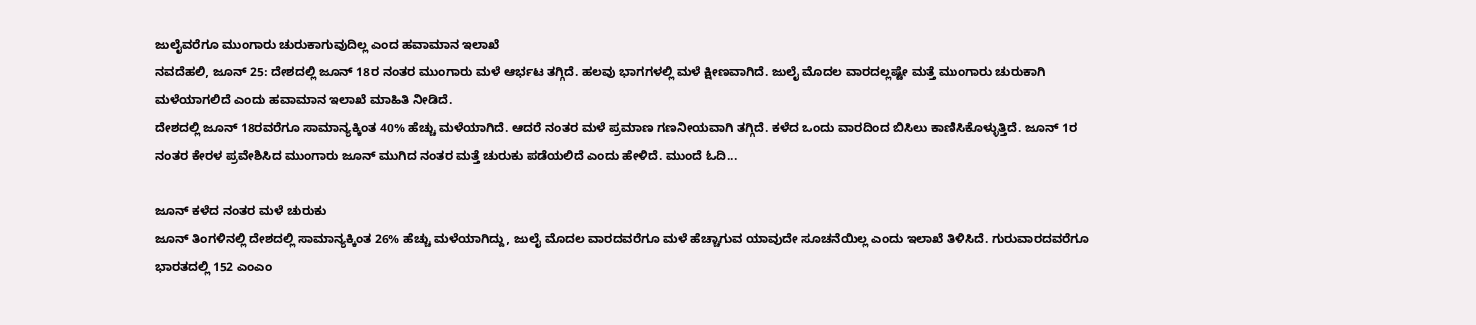ಜುಲೈವರೆಗೂ ಮುಂಗಾರು ಚುರುಕಾಗುವುದಿಲ್ಲ ಎಂದ ಹವಾಮಾನ ಇಲಾಖೆ
ನವದೆಹಲಿ, ಜೂನ್ 25: ದೇಶದಲ್ಲಿ ಜೂನ್ 18ರ ನಂತರ ಮುಂಗಾರು ಮಳೆ ಆರ್ಭಟ ತಗ್ಗಿದೆ. ಹಲವು ಭಾಗಗಳಲ್ಲಿ ಮಳೆ ಕ್ಷೀಣವಾಗಿದೆ. ಜುಲೈ ಮೊದಲ ವಾರದಲ್ಲಷ್ಟೇ ಮತ್ತೆ ಮುಂಗಾರು ಚುರುಕಾಗಿ ಮಳೆಯಾಗಲಿದೆ ಎಂದು ಹವಾಮಾನ ಇಲಾಖೆ ಮಾಹಿತಿ ನೀಡಿದೆ.
ದೇಶದಲ್ಲಿ ಜೂನ್ 18ರವರೆಗೂ ಸಾಮಾನ್ಯಕ್ಕಿಂತ 40% ಹೆಚ್ಚು ಮಳೆಯಾಗಿದೆ. ಆದರೆ ನಂತರ ಮಳೆ ಪ್ರಮಾಣ ಗಣನೀಯವಾಗಿ ತಗ್ಗಿದೆ. ಕಳೆದ ಒಂದು ವಾರದಿಂದ ಬಿಸಿಲು ಕಾಣಿಸಿಕೊಳ್ಳುತ್ತಿದೆ. ಜೂನ್ 1ರ ನಂತರ ಕೇರಳ ಪ್ರವೇಶಿಸಿದ ಮುಂಗಾರು ಜೂನ್ ಮುಗಿದ ನಂತರ ಮತ್ತೆ ಚುರುಕು ಪಡೆಯಲಿದೆ ಎಂದು ಹೇಳಿದೆ. ಮುಂದೆ ಓದಿ...

ಜೂನ್ ಕಳೆದ ನಂತರ ಮಳೆ ಚುರುಕು
ಜೂನ್ ತಿಂಗಳಿನಲ್ಲಿ ದೇಶದಲ್ಲಿ ಸಾಮಾನ್ಯಕ್ಕಿಂತ 26% ಹೆಚ್ಚು ಮಳೆಯಾಗಿದ್ದು, ಜುಲೈ ಮೊದಲ ವಾರದವರೆಗೂ ಮಳೆ ಹೆಚ್ಚಾಗುವ ಯಾವುದೇ ಸೂಚನೆಯಿಲ್ಲ ಎಂದು ಇಲಾಖೆ ತಿಳಿಸಿದೆ. ಗುರುವಾರದವರೆಗೂ ಭಾರತದಲ್ಲಿ 152 ಎಂಎಂ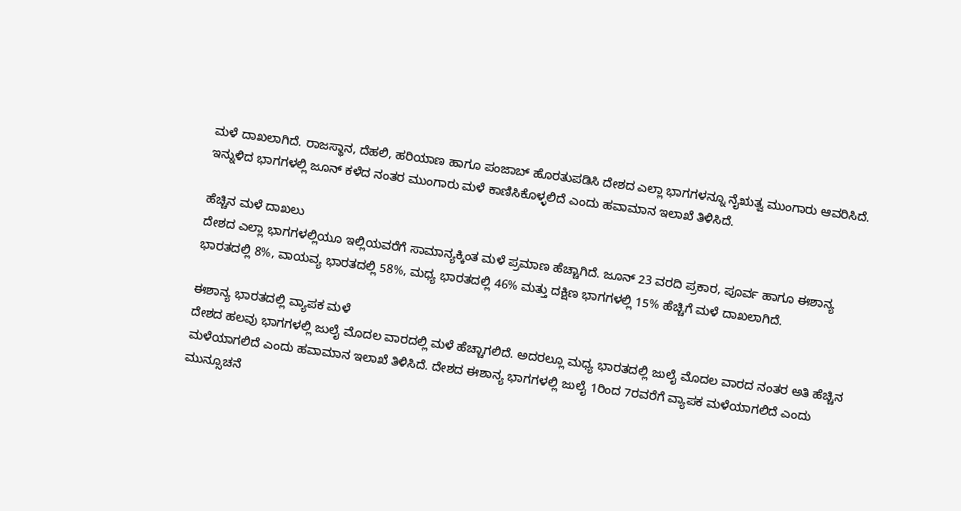ಮಳೆ ದಾಖಲಾಗಿದೆ. ರಾಜಸ್ಥಾನ, ದೆಹಲಿ, ಹರಿಯಾಣ ಹಾಗೂ ಪಂಜಾಬ್ ಹೊರತುಪಡಿಸಿ ದೇಶದ ಎಲ್ಲಾ ಭಾಗಗಳನ್ನೂ ನೈಋತ್ವ ಮುಂಗಾರು ಆವರಿಸಿದೆ. ಇನ್ನುಳಿದ ಭಾಗಗಳಲ್ಲಿ ಜೂನ್ ಕಳೆದ ನಂತರ ಮುಂಗಾರು ಮಳೆ ಕಾಣಿಸಿಕೊಳ್ಳಲಿದೆ ಎಂದು ಹವಾಮಾನ ಇಲಾಖೆ ತಿಳಿಸಿದೆ.

ಹೆಚ್ಚಿನ ಮಳೆ ದಾಖಲು
ದೇಶದ ಎಲ್ಲಾ ಭಾಗಗಳಲ್ಲಿಯೂ ಇಲ್ಲಿಯವರೆಗೆ ಸಾಮಾನ್ಯಕ್ಕಿಂತ ಮಳೆ ಪ್ರಮಾಣ ಹೆಚ್ಚಾಗಿದೆ. ಜೂನ್ 23 ವರದಿ ಪ್ರಕಾರ, ಪೂರ್ವ ಹಾಗೂ ಈಶಾನ್ಯ ಭಾರತದಲ್ಲಿ 8%, ವಾಯವ್ಯ ಭಾರತದಲ್ಲಿ 58%, ಮಧ್ಯ ಭಾರತದಲ್ಲಿ 46% ಮತ್ತು ದಕ್ಷಿಣ ಭಾಗಗಳಲ್ಲಿ 15% ಹೆಚ್ಚಿಗೆ ಮಳೆ ದಾಖಲಾಗಿದೆ.

ಈಶಾನ್ಯ ಭಾರತದಲ್ಲಿ ವ್ಯಾಪಕ ಮಳೆ
ದೇಶದ ಹಲವು ಭಾಗಗಳಲ್ಲಿ ಜುಲೈ ಮೊದಲ ವಾರದಲ್ಲಿ ಮಳೆ ಹೆಚ್ಚಾಗಲಿದೆ. ಅದರಲ್ಲೂ ಮಧ್ಯ ಭಾರತದಲ್ಲಿ ಜುಲೈ ಮೊದಲ ವಾರದ ನಂತರ ಅತಿ ಹೆಚ್ಚಿನ ಮಳೆಯಾಗಲಿದೆ ಎಂದು ಹವಾಮಾನ ಇಲಾಖೆ ತಿಳಿಸಿದೆ. ದೇಶದ ಈಶಾನ್ಯ ಭಾಗಗಳಲ್ಲಿ ಜುಲೈ 1ರಿಂದ 7ರವರೆಗೆ ವ್ಯಾಪಕ ಮಳೆಯಾಗಲಿದೆ ಎಂದು ಮುನ್ಸೂಚನೆ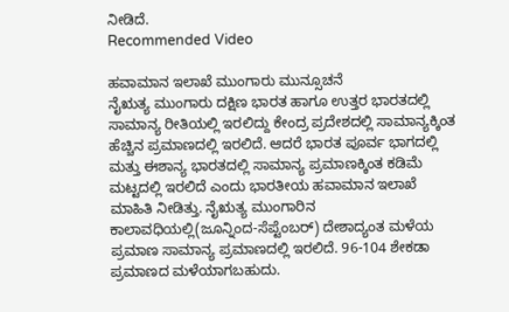ನೀಡಿದೆ.
Recommended Video

ಹವಾಮಾನ ಇಲಾಖೆ ಮುಂಗಾರು ಮುನ್ಸೂಚನೆ
ನೈಋತ್ಯ ಮುಂಗಾರು ದಕ್ಷಿಣ ಭಾರತ ಹಾಗೂ ಉತ್ತರ ಭಾರತದಲ್ಲಿ ಸಾಮಾನ್ಯ ರೀತಿಯಲ್ಲಿ ಇರಲಿದ್ದು ಕೇಂದ್ರ ಪ್ರದೇಶದಲ್ಲಿ ಸಾಮಾನ್ಯಕ್ಕಿಂತ ಹೆಚ್ಚಿನ ಪ್ರಮಾಣದಲ್ಲಿ ಇರಲಿದೆ. ಆದರೆ ಭಾರತ ಪೂರ್ವ ಭಾಗದಲ್ಲಿ ಮತ್ತು ಈಶಾನ್ಯ ಭಾರತದಲ್ಲಿ ಸಾಮಾನ್ಯ ಪ್ರಮಾಣಕ್ಕಿಂತ ಕಡಿಮೆ ಮಟ್ಟದಲ್ಲಿ ಇರಲಿದೆ ಎಂದು ಭಾರತೀಯ ಹವಾಮಾನ ಇಲಾಖೆ ಮಾಹಿತಿ ನೀಡಿತ್ತು. ನೈಋತ್ಯ ಮುಂಗಾರಿನ ಕಾಲಾವಧಿಯಲ್ಲಿ(ಜೂನ್ನಿಂದ-ಸೆಪ್ಟೆಂಬರ್) ದೇಶಾದ್ಯಂತ ಮಳೆಯ ಪ್ರಮಾಣ ಸಾಮಾನ್ಯ ಪ್ರಮಾಣದಲ್ಲಿ ಇರಲಿದೆ. 96-104 ಶೇಕಡಾ ಪ್ರಮಾಣದ ಮಳೆಯಾಗಬಹುದು.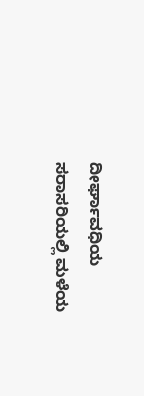ದೀರ್ಘಾವಧಿಯ ಸರಾಸರಿಯಲ್ಲಿ ಮಳೆಯ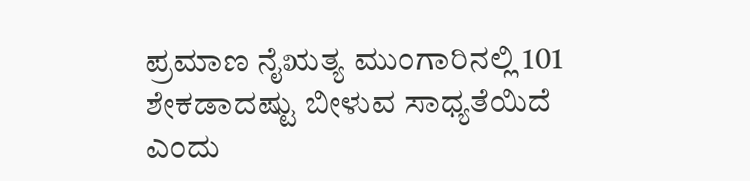ಪ್ರಮಾಣ ನೈಋತ್ಯ ಮುಂಗಾರಿನಲ್ಲಿ 101 ಶೇಕಡಾದಷ್ಟು ಬೀಳುವ ಸಾಧ್ಯತೆಯಿದೆ ಎಂದು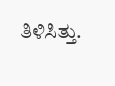ತಿಳಿಸಿತ್ತು.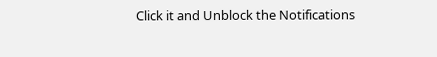Click it and Unblock the Notifications